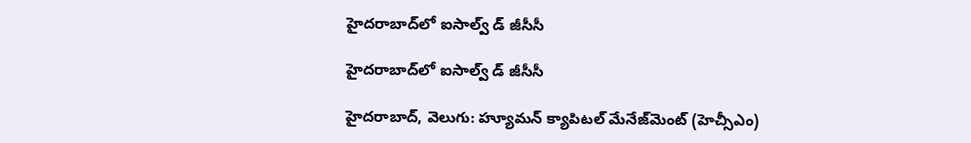హైదరాబాద్‌‌లో ఐసాల్వ్ డ్ జీసీసీ

హైదరాబాద్‌‌లో ఐసాల్వ్ డ్ జీసీసీ

హైదరాబాద్, వెలుగు: హ్యూమన్ క్యాపిటల్ మేనేజ్‌‌మెంట్ (హెచ్సీఎం)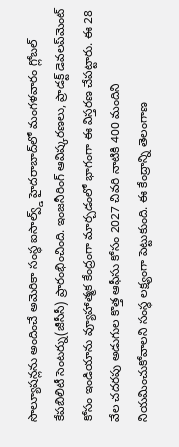సొల్యూషన్లను అందించే అమెరికా సంస్థ ఐసాల్వ్డ్ హైదరాబాద్‌‌లో మంగళవారం గ్లోబల్ కేపబిలిటీ సెంటర్ను(జీసీసీ) ప్రారంభించింది. ఇంజనీరింగ్ ఆవిష్కరణలు, ప్రాడక్ట్ డెవలప్‌‌మెంట్ కోసం ఇండియాను వ్యూహాత్మక కేంద్రంగా మార్చడంలో భాగంగా ఈ విస్తరణ చేపట్టారు. ఈ 28 వేల చదరపు అడుగుల కొత్త ఆఫీసు కోసం 2027 చివరి నాటికి 400 మందిని నియమించుకోవాలని సంస్థ లక్ష్యంగా పెట్టుకుంది. ఈ కేంద్రాన్ని తెలంగాణ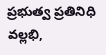ప్రభుత్వ ప్రతినిధి వల్లభి,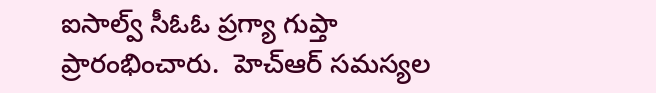ఐసాల్వ్ సీఓఓ ప్రగ్యా గుప్తా ప్రారంభించారు.  హెచ్ఆర్ సమస్యల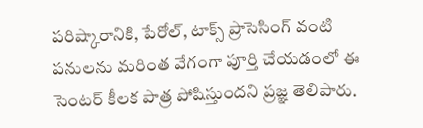పరిష్కారానికి, పేరోల్, టాక్స్ ప్రాసెసింగ్ వంటి పనులను మరింత వేగంగా పూర్తి చేయడంలో ఈ సెంటర్ కీలక పాత్ర పోషిస్తుందని ప్రజ్ఞ తెలిపారు.